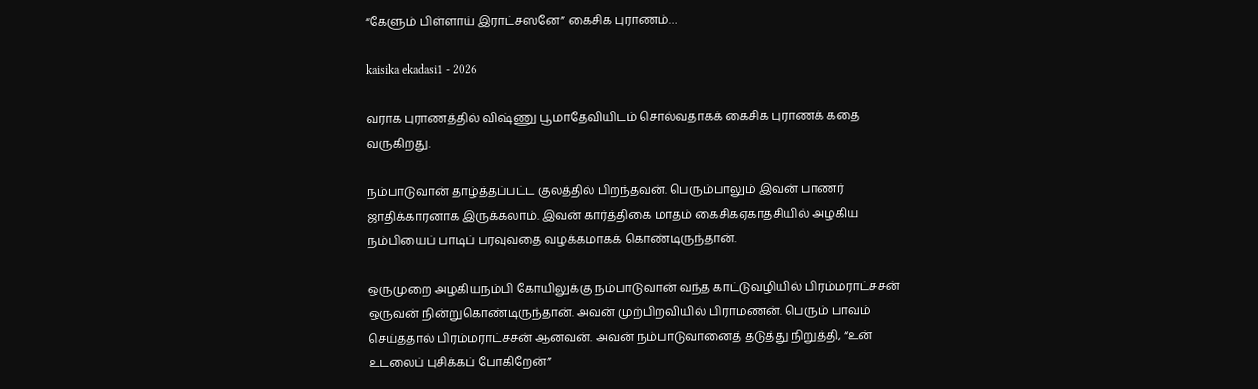“கேளும் பிள்ளாய் இராட்சஸனே” கைசிக புராணம்…

kaisika ekadasi1 - 2026

வராக புராணத்தில் விஷ்ணு பூமாதேவியிடம் சொல்வதாகக் கைசிக புராணக் கதை வருகிறது.

நம்பாடுவான் தாழ்த்தப்பட்ட குலத்தில் பிறந்தவன். பெரும்பாலும் இவன் பாணர் ஜாதிக்காரனாக இருக்கலாம். இவன் கார்த்திகை மாதம் கைசிகஏகாதசியில் அழகிய நம்பியைப் பாடிப் பரவுவதை வழக்கமாகக் கொண்டிருந்தான்.

ஒருமுறை அழகியநம்பி கோயிலுக்கு நம்பாடுவான் வந்த காட்டுவழியில் பிரம்மராட்சசன் ஒருவன் நின்றுகொண்டிருந்தான். அவன் முற்பிறவியில் பிராமணன். பெரும் பாவம் செய்ததால் பிரம்மராட்சசன் ஆனவன். அவன் நம்பாடுவானைத் தடுத்து நிறுத்தி, “உன் உடலைப் புசிக்கப் போகிறேன்”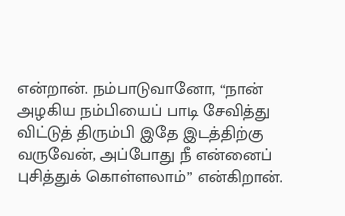என்றான். நம்பாடுவானோ, “நான் அழகிய நம்பியைப் பாடி சேவித்து விட்டுத் திரும்பி இதே இடத்திற்கு வருவேன், அப்போது நீ என்னைப் புசித்துக் கொள்ளலாம்” என்கிறான்.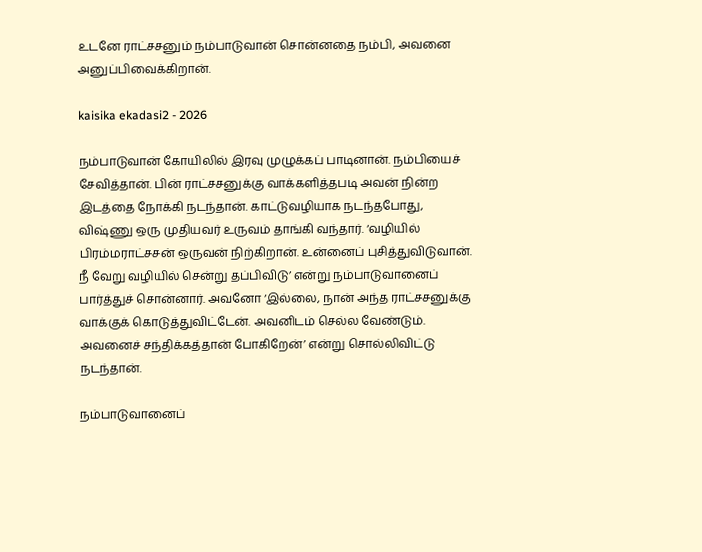உடனே ராட்சசனும் நம்பாடுவான் சொன்னதை நம்பி, அவனை அனுப்பிவைக்கிறான்.

kaisika ekadasi2 - 2026

நம்பாடுவான் கோயிலில் இரவு முழுக்கப் பாடினான். நம்பியைச் சேவித்தான். பின் ராட்சசனுக்கு வாக்களித்தபடி அவன் நின்ற இடத்தை நோக்கி நடந்தான். காட்டுவழியாக நடந்தபோது, விஷ்ணு ஒரு முதியவர் உருவம் தாங்கி வந்தார். ‘வழியில் பிரம்மராட்சசன் ஒருவன் நிற்கிறான். உன்னைப் புசித்துவிடுவான். நீ வேறு வழியில் சென்று தப்பிவிடு’ என்று நம்பாடுவானைப் பார்த்துச் சொன்னார். அவனோ ‘இல்லை, நான் அந்த ராட்சசனுக்கு வாக்குக் கொடுத்துவிட்டேன். அவனிடம் செல்ல வேண்டும். அவனைச் சந்திக்கத்தான் போகிறேன்’ என்று சொல்லிவிட்டு நடந்தான்.

நம்பாடுவானைப்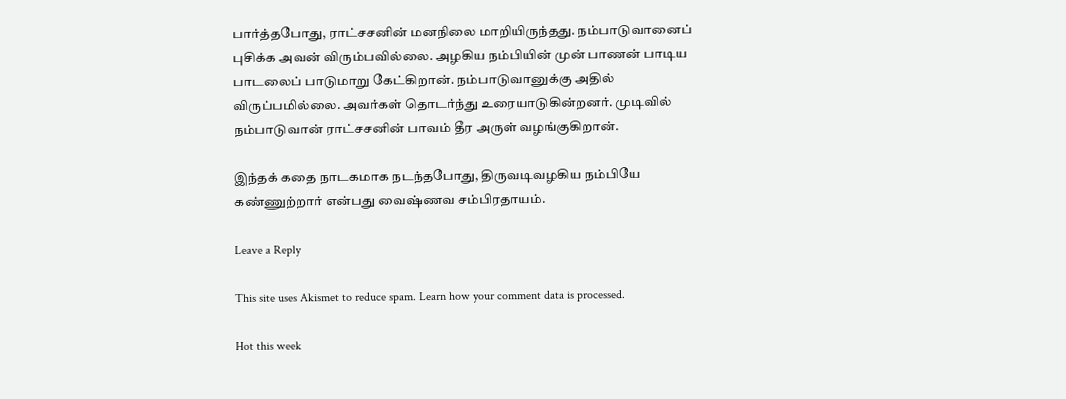பார்த்தபோது, ராட்சசனின் மனநிலை மாறியிருந்தது. நம்பாடுவானைப் புசிக்க அவன் விரும்பவில்லை. அழகிய நம்பியின் முன் பாணன் பாடிய பாடலைப் பாடுமாறு கேட்கிறான். நம்பாடுவானுக்கு அதில் விருப்பமில்லை. அவர்கள் தொடர்ந்து உரையாடுகின்றனர். முடிவில் நம்பாடுவான் ராட்சசனின் பாவம் தீர அருள் வழங்குகிறான்.

இந்தக் கதை நாடகமாக நடந்தபோது, திருவடிவழகிய நம்பியே கண்ணுற்றார் என்பது வைஷ்ணவ சம்பிரதாயம்.

Leave a Reply

This site uses Akismet to reduce spam. Learn how your comment data is processed.

Hot this week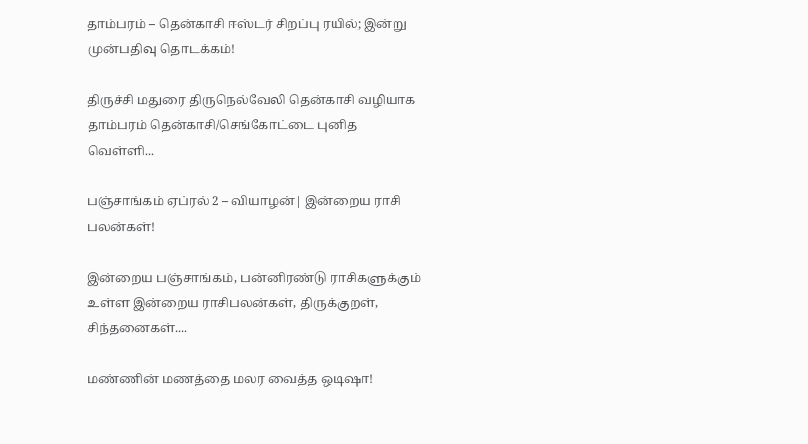தாம்பரம் – தென்காசி ஈஸ்டர் சிறப்பு ரயில்; இன்று முன்பதிவு தொடக்கம்!

திருச்சி மதுரை திருநெல்வேலி தென்காசி வழியாக தாம்பரம் தென்காசி/செங்கோட்டை புனித வெள்ளி...

பஞ்சாங்கம் ஏப்ரல் 2 – வியாழன்| இன்றைய ராசி பலன்கள்!

இன்றைய பஞ்சாங்கம், பன்னிரண்டு ராசிகளுக்கும் உள்ள இன்றைய ராசிபலன்கள், திருக்குறள், சிந்தனைகள்....

மண்ணின் மணத்தை மலர வைத்த ஒடிஷா!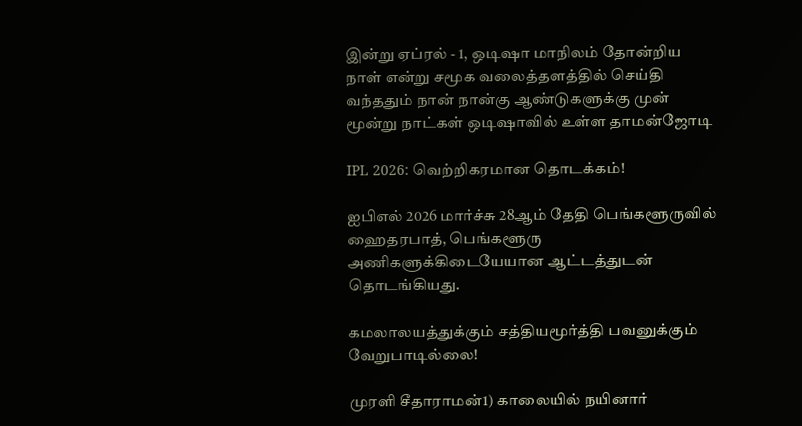இன்று ஏப்ரல் - 1, ஒடிஷா மாநிலம் தோன்றிய நாள் என்று சமூக வலைத்தளத்தில் செய்தி வந்ததும் நான் நான்கு ஆண்டுகளுக்கு முன் மூன்று நாட்கள் ஒடிஷாவில் உள்ள தாமன்ஜோடி

IPL 2026: வெற்றிகரமான தொடக்கம்!

ஐபிஎல் 2026 மார்ச்சு 28ஆம் தேதி பெங்களூருவில் ஹைதரபாத், பெங்களூரு அணிகளுக்கிடையேயான ஆட்டத்துடன் தொடங்கியது.

கமலாலயத்துக்கும் சத்தியமூர்த்தி பவனுக்கும் வேறுபாடில்லை!

முரளி சீதாராமன்1) காலையில் நயினார்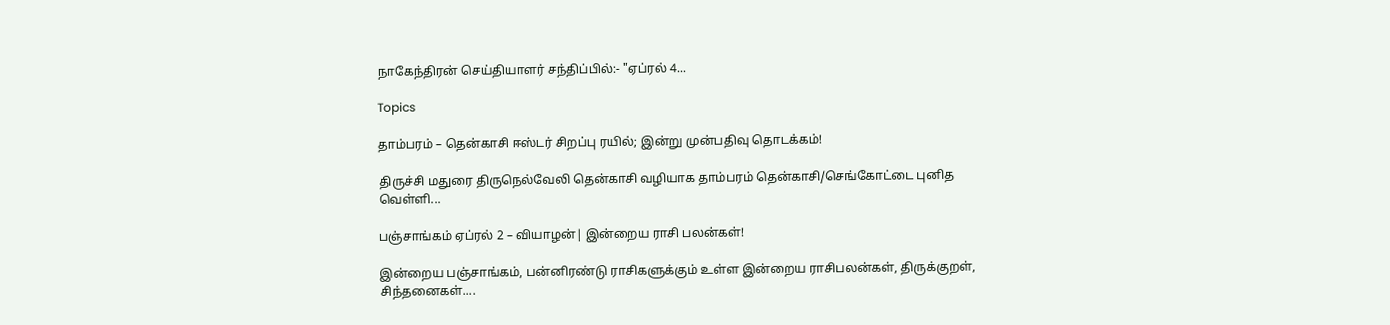நாகேந்திரன் செய்தியாளர் சந்திப்பில்:- "ஏப்ரல் 4...

Topics

தாம்பரம் – தென்காசி ஈஸ்டர் சிறப்பு ரயில்; இன்று முன்பதிவு தொடக்கம்!

திருச்சி மதுரை திருநெல்வேலி தென்காசி வழியாக தாம்பரம் தென்காசி/செங்கோட்டை புனித வெள்ளி...

பஞ்சாங்கம் ஏப்ரல் 2 – வியாழன்| இன்றைய ராசி பலன்கள்!

இன்றைய பஞ்சாங்கம், பன்னிரண்டு ராசிகளுக்கும் உள்ள இன்றைய ராசிபலன்கள், திருக்குறள், சிந்தனைகள்....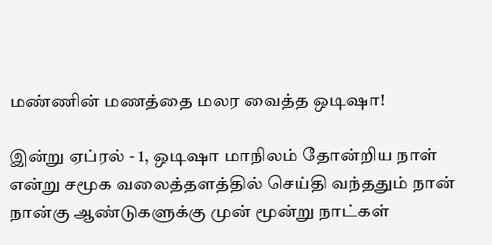மண்ணின் மணத்தை மலர வைத்த ஒடிஷா!

இன்று ஏப்ரல் - 1, ஒடிஷா மாநிலம் தோன்றிய நாள் என்று சமூக வலைத்தளத்தில் செய்தி வந்ததும் நான் நான்கு ஆண்டுகளுக்கு முன் மூன்று நாட்கள்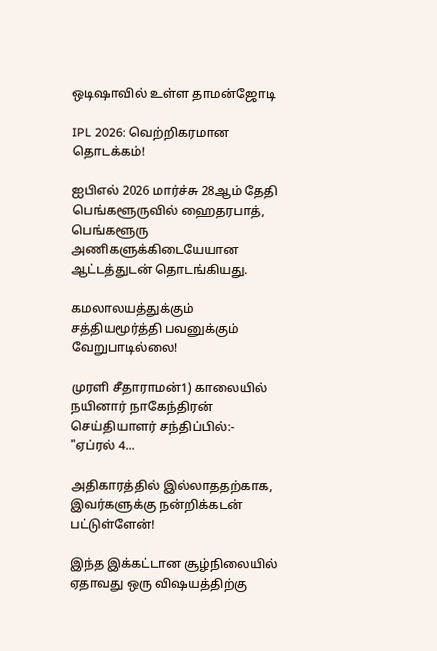ஒடிஷாவில் உள்ள தாமன்ஜோடி

IPL 2026: வெற்றிகரமான தொடக்கம்!

ஐபிஎல் 2026 மார்ச்சு 28ஆம் தேதி பெங்களூருவில் ஹைதரபாத், பெங்களூரு அணிகளுக்கிடையேயான ஆட்டத்துடன் தொடங்கியது.

கமலாலயத்துக்கும் சத்தியமூர்த்தி பவனுக்கும் வேறுபாடில்லை!

முரளி சீதாராமன்1) காலையில் நயினார் நாகேந்திரன் செய்தியாளர் சந்திப்பில்:- "ஏப்ரல் 4...

அதிகாரத்தில் இல்லாததற்காக, இவர்களுக்கு நன்றிக்கடன் பட்டுள்ளேன்!

இந்த இக்கட்டான சூழ்நிலையில் ஏதாவது ஒரு விஷயத்திற்கு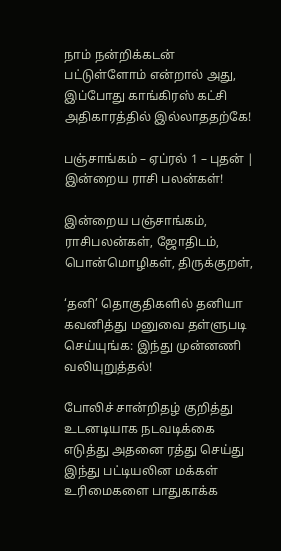நாம் நன்றிக்கடன் பட்டுள்ளோம் என்றால் அது, இப்போது காங்கிரஸ் கட்சி அதிகாரத்தில் இல்லாததற்கே!

பஞ்சாங்கம் – ஏப்ரல் 1 – புதன் | இன்றைய ராசி பலன்கள்!

இன்றைய பஞ்சாங்கம், ராசிபலன்கள், ஜோதிடம், பொன்மொழிகள், திருக்குறள்,

‘தனி’ தொகுதிகளில் தனியா கவனித்து மனுவை தள்ளுபடி செய்யுங்க: இந்து முன்னணி வலியுறுத்தல்!

போலிச் சான்றிதழ் குறித்து உடனடியாக நடவடிக்கை எடுத்து அதனை ரத்து செய்து இந்து பட்டியலின மக்கள் உரிமைகளை பாதுகாக்க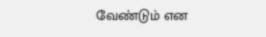வேண்டும் என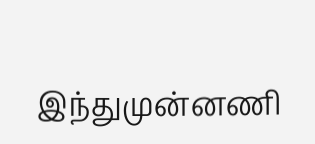இந்துமுன்னணி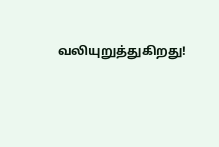வலியுறுத்துகிறது!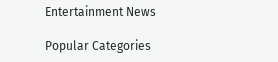Entertainment News

Popular Categories